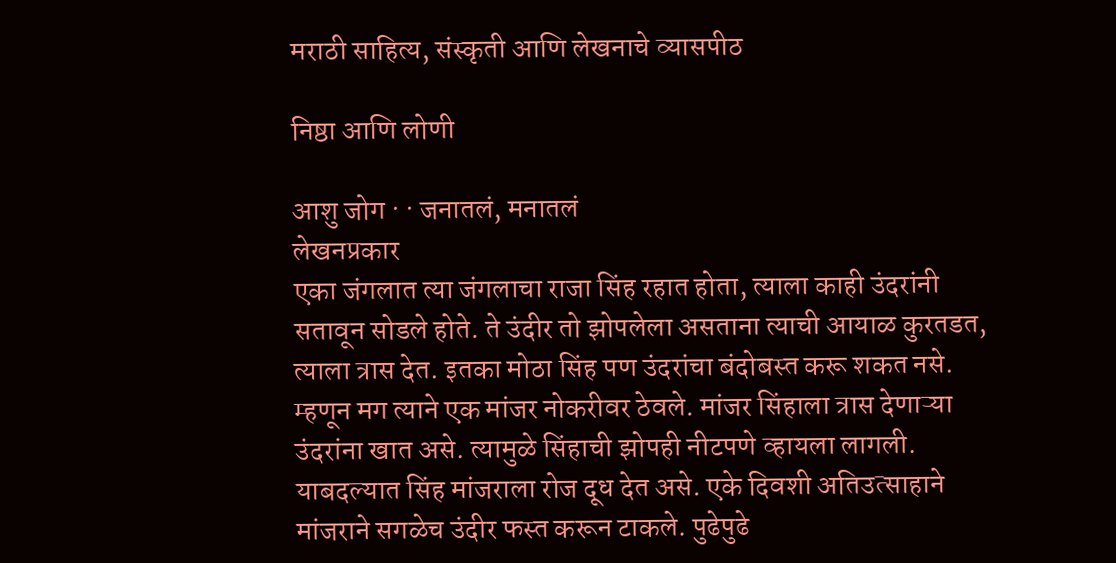मराठी साहित्य, संस्कृती आणि लेखनाचे व्यासपीठ

निष्ठा आणि लोणी

आशु जोग · · जनातलं, मनातलं
लेखनप्रकार
एका जंगलात त्या जंगलाचा राजा सिंह रहात होता, त्याला काही उंदरांनी सतावून सोडले होते. ते उंदीर तो झोपलेला असताना त्याची आयाळ कुरतडत, त्याला त्रास देत. इतका मोठा सिंह पण उंदरांचा बंदोबस्त करू शकत नसे. म्हणून मग त्याने एक मांजर नोकरीवर ठेवले. मांजर सिंहाला त्रास देणाऱ्या उंदरांना खात असे. त्यामुळे सिंहाची झोपही नीटपणे व्हायला लागली. याबदल्यात सिंह मांजराला रोज दूध देत असे. एके दिवशी अतिउत्साहाने मांजराने सगळेच उंदीर फस्त करून टाकले. पुढेपुढे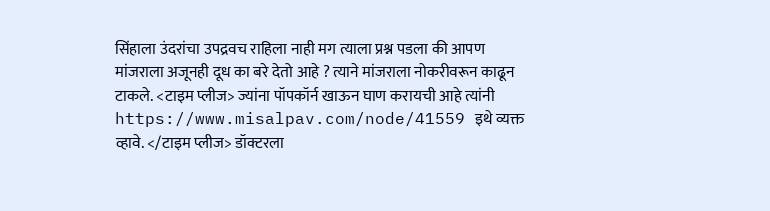सिंहाला उंदरांचा उपद्रवच राहिला नाही मग त्याला प्रश्न पडला की आपण मांजराला अजूनही दूध का बरे देतो आहे ? त्याने मांजराला नोकरीवरून काढून टाकले. <टाइम प्लीज> ज्यांना पॉपकॉर्न खाऊन घाण करायची आहे त्यांनी https://www.misalpav.com/node/41559 इथे व्यक्त व्हावे. </टाइम प्लीज> डॉक्टरला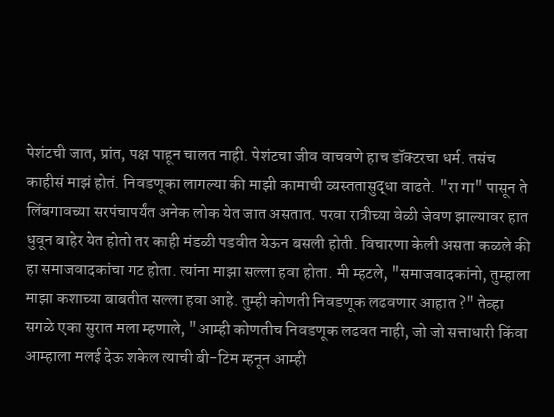पेशंटची जात, प्रांत, पक्ष पाहून चालत नाही. पेशंटचा जीव वाचवणे हाच डॉक्टरचा धर्म. तसंच काहीसं माझं होतं. निवडणूका लागल्या की माझी कामाची व्यस्ततासुद्धा वाढते. "रा गा" पासून ते लिंबगावच्या सरपंचापर्यंत अनेक लोक येत जात असतात. परवा रात्रीच्या वेळी जेवण झाल्यावर हात धुवून बाहेर येत होतो तर काही मंडळी पडवीत येऊन बसली होती. विचारणा केली असता कळले की हा समाजवादकांचा गट होता. त्यांना माझा सल्ला हवा होता. मी म्हटले, "समाजवादकांनो, तुम्हाला माझा कशाच्या बाबतीत सल्ला हवा आहे. तुम्ही कोणती निवडणूक लढवणार आहात ?" तेव्हा सगळे एका सुरात मला म्हणाले, "आम्ही कोणतीच निवडणूक लढवत नाही, जो जो सत्ताधारी किंवा आम्हाला मलई देऊ शकेल त्याची बी-टिम म्हनून आम्ही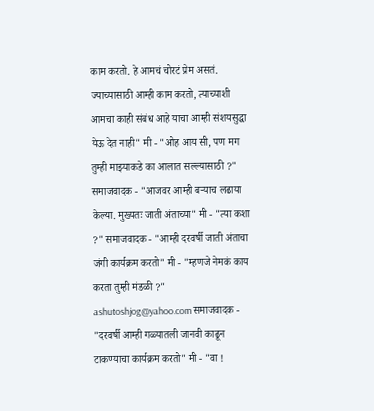काम करतो. हे आमचं चोरटं प्रेम असतं. ज्याच्यासाठी आम्ही काम करतो, त्याच्याशी आमचा काही संबंध आहे याचा आम्ही संशयसुद्धा येऊ देत नाही" मी - "ओह आय सी, पण मग तुम्ही माझ्याकडे का आलात सल्ल्यासाठी ?" समाजवादक - "आजवर आम्ही बर्‍याच लढाया केल्या. मुख्यतः जाती अंताच्या" मी - "त्या कशा ?" समाजवादक - "आम्ही दरवर्षी जाती अंताचा जंगी कार्यक्रम करतो" मी - "म्हणजे नेमकं काय करता तुम्ही मंडळी ?" ashutoshjog@yahoo.com समाजवादक - "दरवर्षी आम्ही गळ्यातली जानवी काढून टाकण्याचा कार्यक्रम करतो" मी - "वा !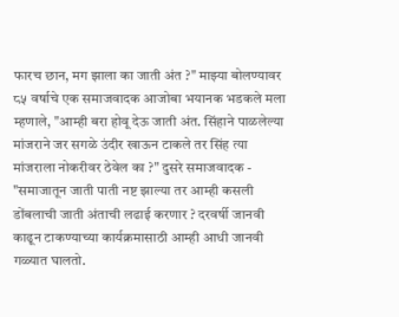फारच छान, मग झाला का जाती अंत ?" माझ्या बोलण्यावर ८५ वर्षाचे एक समाजवादक आजोबा भयानक भडकले मला म्हणाले, "आम्ही बरा होवू देऊ जाती अंत. सिंहाने पाळलेल्या मांजराने जर सगळे उंदीर खाऊन टाकले तर सिंह त्या मांजराला नोकरीवर ठेवेल का ?" दुसरे समाजवादक - "समाजातून जाती पाती नष्ट झाल्या तर आम्ही कसली डोंबलाची जाती अंताची लढाई करणार ? दरवर्षी जानवी काढून टाकण्याच्या कार्यक्रमासाठी आम्ही आधी जानवी गळ्यात घालतो.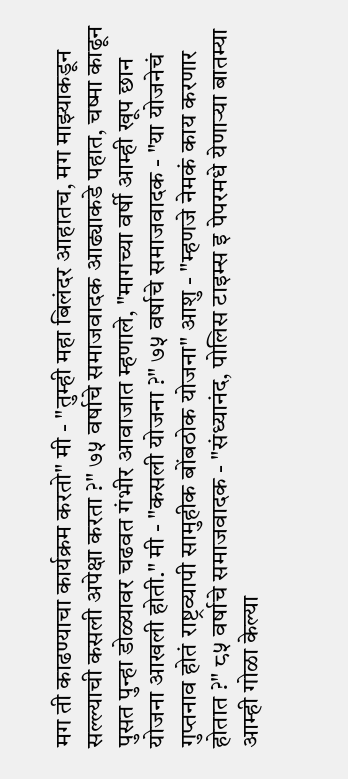मग ती काढण्याचा कार्यक्रम करतो" मी - "तुम्ही महा बिलंदर आहातच, मग माझ्याकडून सल्ल्याची कसली अपेक्षा करता ?" ७५ वर्षाचे समाजवादक आढ्याकडे पहात, चष्मा काढून पुसत पुन्हा डोळ्यावर चढवत गंभीर आवाजात म्हणाले, "मागच्या वर्षी आम्ही खूप छान योजना आखली होती." मी - "कसली योजना ?" ७५ वर्षाचे समाजवादक - "या योजनेचं गुप्तनाव होतं राष्ट्रव्यापी सामुहीक बोंबठोक योजना" आशु - "म्हणजे नेमकं काय करणार होतात ?" ८५ वर्षाचे समाजवादक - "संध्यानंद, पोलिस टाइम्स इ पेपरमधे येणार्‍या बातम्या आम्ही गोळा केल्या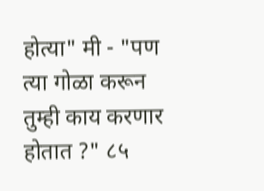होत्या" मी - "पण त्या गोळा करून तुम्ही काय करणार होतात ?" ८५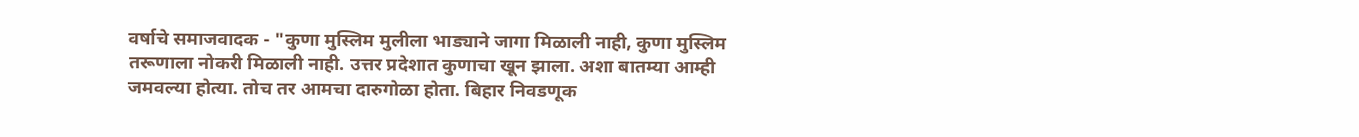वर्षाचे समाजवादक - "कुणा मुस्लिम मुलीला भाड्याने जागा मिळाली नाही, कुणा मुस्लिम तरूणाला नोकरी मिळाली नाही. उत्तर प्रदेशात कुणाचा खून झाला. अशा बातम्या आम्ही जमवल्या होत्या. तोच तर आमचा दारुगोळा होता. बिहार निवडणूक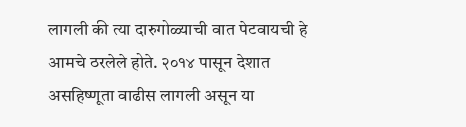लागली की त्या दारुगोळ्याची वात पेटवायची हे आमचे ठरलेले होते. २०१४ पासून देशात असहिष्णूता वाढीस लागली असून या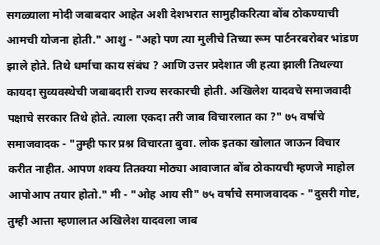सगळ्याला मोदी जबाबदार आहेत अशी देशभरात सामुहीकरित्या बोंब ठोकण्याची आमची योजना होती." आशु - "अहो पण त्या मुलीचे तिच्या रूम पार्टनरबरोबर भांडण झाले होते. तिथे धर्माचा काय संबंध ? आणि उत्तर प्रदेशात जी हत्या झाली तिथल्या कायदा सुव्यवस्थेची जबाबदारी राज्य सरकारची होती. अखिलेश यादवचे समाजवादी पक्षाचे सरकार तिथे होते. त्याला एकदा तरी जाब विचारलात का ?" ७५ वर्षाचे समाजवादक - "तुम्ही फार प्रश्न विचारता बुवा. लोक इतका खोलात जाऊन विचार करीत नाहीत. आपण शक्य तितक्या मोठ्या आवाजात बोंब ठोकायची म्हणजे माहोल आपोआप तयार होतो." मी - "ओह आय सी" ७५ वर्षाचे समाजवादक - "दुसरी गोष्ट, तुम्ही आत्ता म्हणालात अखिलेश यादवला जाब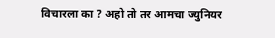विचारला का ? अहो तो तर आमचा ज्युनियर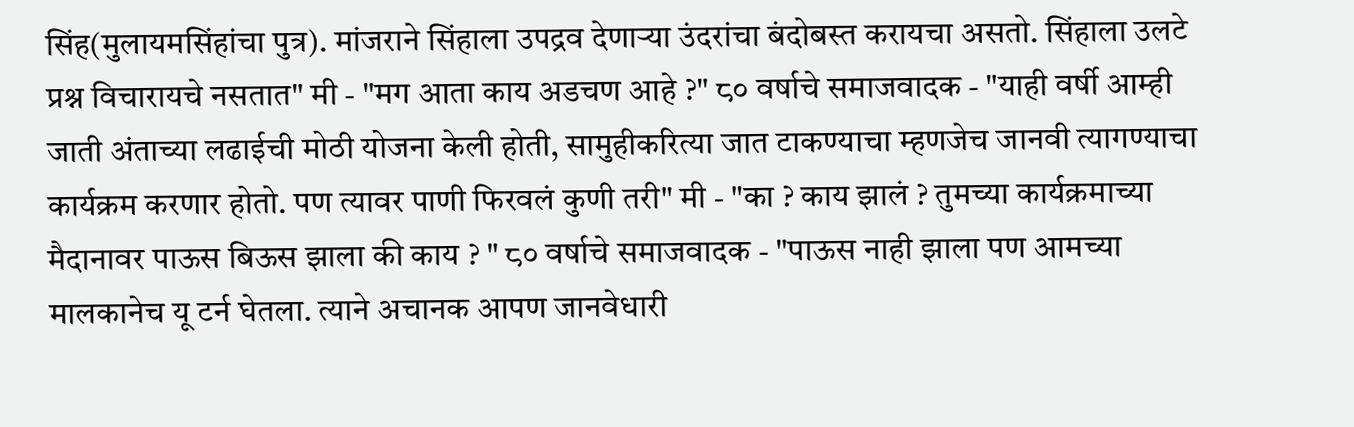सिंह(मुलायमसिंहांचा पुत्र). मांजराने सिंहाला उपद्रव देणार्‍या उंदरांचा बंदोबस्त करायचा असतो. सिंहाला उलटे प्रश्न विचारायचे नसतात" मी - "मग आता काय अडचण आहे ?" ८० वर्षाचे समाजवादक - "याही वर्षी आम्ही जाती अंताच्या लढाईची मोठी योजना केली होती, सामुहीकरित्या जात टाकण्याचा म्हणजेच जानवी त्यागण्याचा कार्यक्रम करणार होतो. पण त्यावर पाणी फिरवलं कुणी तरी" मी - "का ? काय झालं ? तुमच्या कार्यक्रमाच्या मैदानावर पाऊस बिऊस झाला की काय ? " ८० वर्षाचे समाजवादक - "पाऊस नाही झाला पण आमच्या मालकानेच यू टर्न घेतला. त्याने अचानक आपण जानवेधारी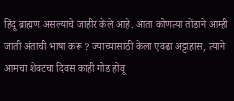हिंदू ब्राह्मण असल्याचे जाहीर केले आहे. आता कोणत्या तोंडाने आम्ही जाती अंताची भाषा करू ? ज्याच्यासाठी केला एवढा अट्टाहास, त्याने आमचा शेवटचा दिवस काही गोड होवू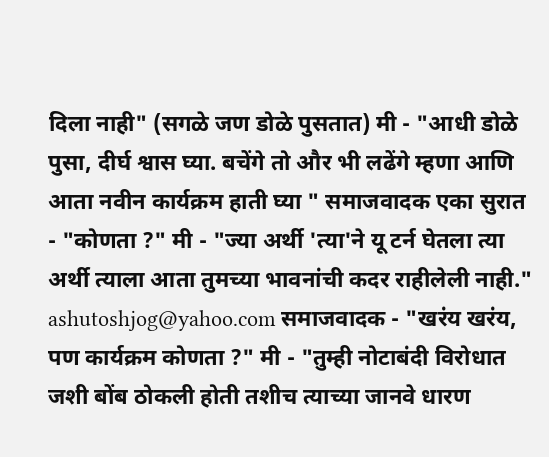दिला नाही" (सगळे जण डोळे पुसतात) मी - "आधी डोळे पुसा, दीर्घ श्वास घ्या. बचेंगे तो और भी लढेंगे म्हणा आणि आता नवीन कार्यक्रम हाती घ्या " समाजवादक एका सुरात - "कोणता ?" मी - "ज्या अर्थी 'त्या'ने यू टर्न घेतला त्या अर्थी त्याला आता तुमच्या भावनांची कदर राहीलेली नाही." ashutoshjog@yahoo.com समाजवादक - "खरंय खरंय, पण कार्यक्रम कोणता ?" मी - "तुम्ही नोटाबंदी विरोधात जशी बोंब ठोकली होती तशीच त्याच्या जानवे धारण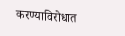करण्याविरोधात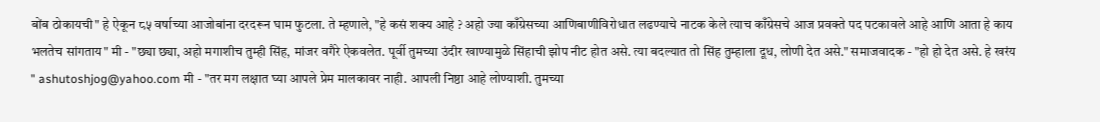बोंब ठोकायची" हे ऐकून ८५ वर्षाच्या आजोबांना दरदरून घाम फुटला. ते म्हणाले, "हे कसं शक्य आहे ? अहो ज्या काँग्रेसच्या आणिबाणीविरोधात लढण्याचे नाटक केले त्याच काँग्रेसचे आज प्रवक्ते पद पटकावले आहे आणि आता हे काय भलतेच सांगताय" मी - "छ्या छ्या, अहो मगाशीच तुम्ही सिंह, मांजर वगैरे ऐकवलेत. पूर्वी तुमच्या उंदीर खाण्यामुळे सिंहाची झोप नीट होत असे. त्या बदल्यात तो सिंह तुम्हाला दूध, लोणी देत असे." समाजवादक - "हो हो देत असे. हे खरंय " ashutoshjog@yahoo.com मी - "तर मग लक्षात घ्या आपले प्रेम मालकावर नाही. आपली निष्ठा आहे लोण्याशी. तुमच्या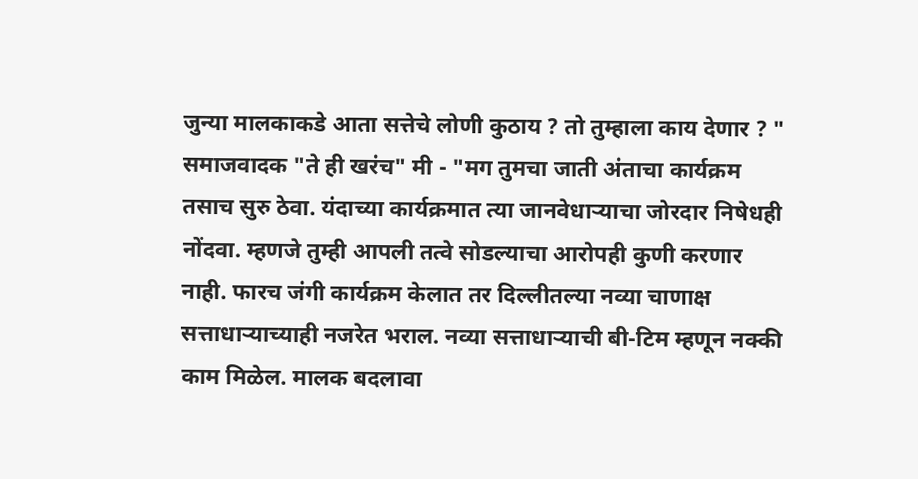जुन्या मालकाकडे आता सत्तेचे लोणी कुठाय ? तो तुम्हाला काय देणार ? " समाजवादक "ते ही खरंच" मी - "मग तुमचा जाती अंताचा कार्यक्रम तसाच सुरु ठेवा. यंदाच्या कार्यक्रमात त्या जानवेधार्‍याचा जोरदार निषेधही नोंदवा. म्हणजे तुम्ही आपली तत्वे सोडल्याचा आरोपही कुणी करणार नाही. फारच जंगी कार्यक्रम केलात तर दिल्लीतल्या नव्या चाणाक्ष सत्ताधार्‍याच्याही नजरेत भराल. नव्या सत्ताधार्‍याची बी-टिम म्हणून नक्की काम मिळेल. मालक बदलावा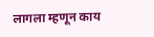लागला म्हणून काय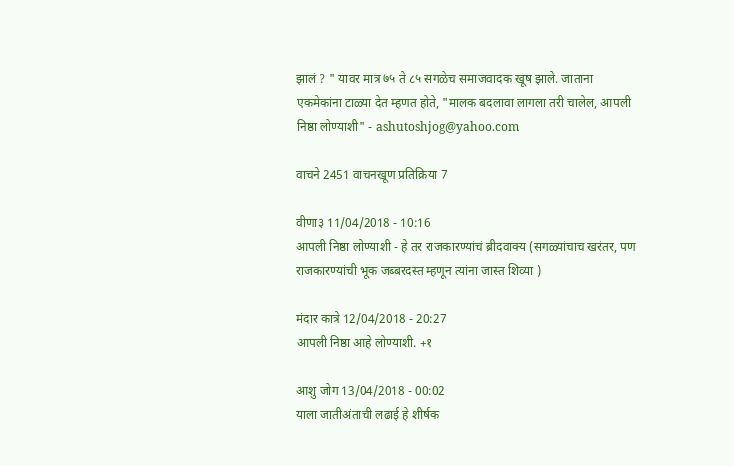झालं ? " यावर मात्र ७५ ते ८५ सगळेच समाजवादक खूष झाले. जाताना एकमेकांना टाळ्या देत म्हणत होते, "मालक बदलावा लागला तरी चालेल, आपली निष्ठा लोण्याशी" - ashutoshjog@yahoo.com

वाचने 2451 वाचनखूण प्रतिक्रिया 7

वीणा३ 11/04/2018 - 10:16
आपली निष्ठा लोण्याशी - हे तर राजकारण्यांचं ब्रीदवाक्य (सगळ्यांचाच खरंतर, पण राजकारण्यांची भूक जब्बरदस्त म्हणून त्यांना जास्त शिव्या )

मंदार कात्रे 12/04/2018 - 20:27
आपली निष्ठा आहे लोण्याशी. +१

आशु जोग 13/04/2018 - 00:02
याला जातीअंताची लढाई हे शीर्षक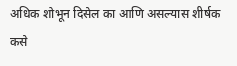अधिक शोभून दिसेल का आणि असल्यास शीर्षक कसे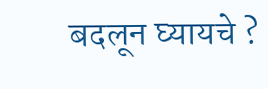बदलून घ्यायचे ?